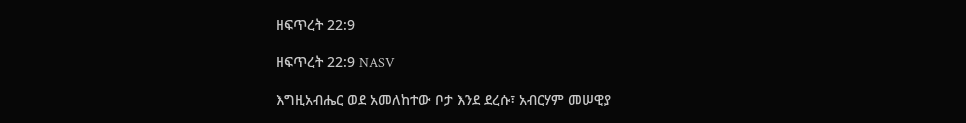ዘፍጥረት 22:9

ዘፍጥረት 22:9 NASV

እግዚአብሔር ወደ አመለከተው ቦታ እንደ ደረሱ፣ አብርሃም መሠዊያ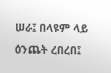ሠራ፤ በላዩም ላይ ዕንጨት ረበረበ፤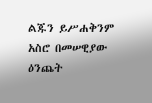ልጁን ይሥሐቅንም አስሮ በመሠዊያው ዕንጨት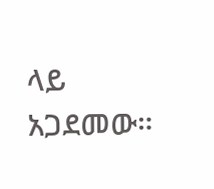ላይ አጋደመው።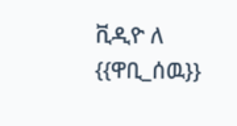ቪዲዮ ለ {{ዋቢ_ሰዉ}}